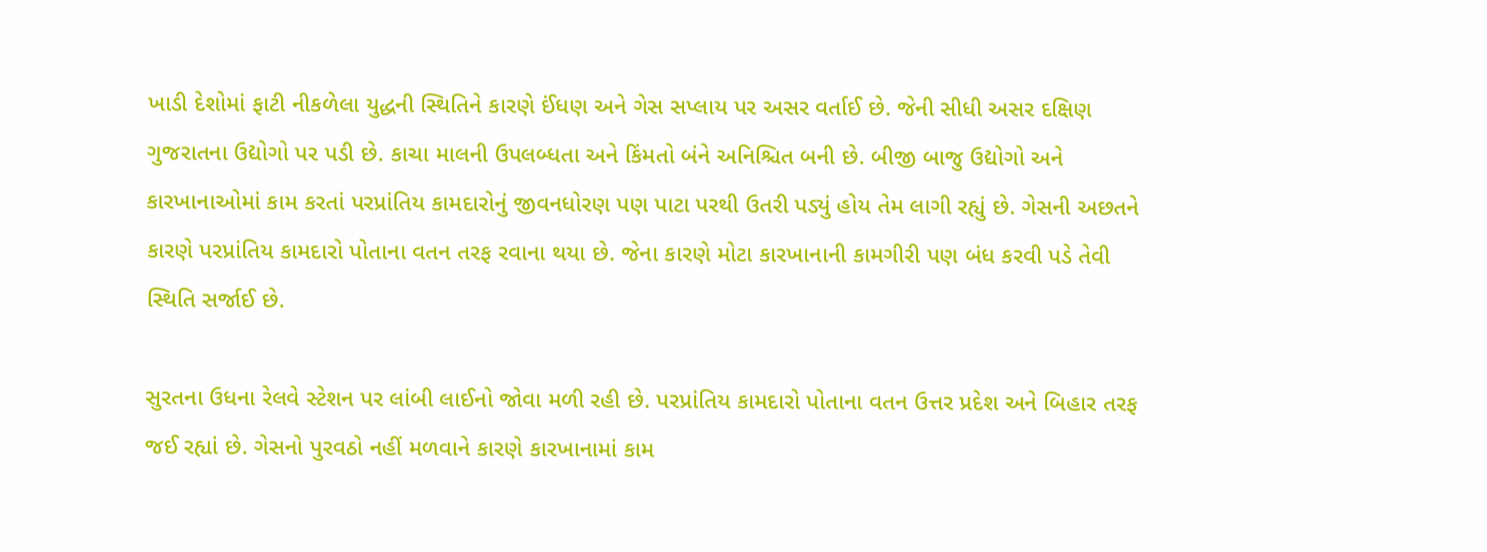ખાડી દેશોમાં ફાટી નીકળેલા યુદ્ધની સ્થિતિને કારણે ઈંધણ અને ગેસ સપ્લાય પર અસર વર્તાઈ છે. જેની સીધી અસર દક્ષિણ ગુજરાતના ઉદ્યોગો પર પડી છે. કાચા માલની ઉપલબ્ધતા અને કિંમતો બંને અનિશ્ચિત બની છે. બીજી બાજુ ઉદ્યોગો અને કારખાનાઓમાં કામ કરતાં પરપ્રાંતિય કામદારોનું જીવનધોરણ પણ પાટા પરથી ઉતરી પડ્યું હોય તેમ લાગી રહ્યું છે. ગેસની અછતને કારણે પરપ્રાંતિય કામદારો પોતાના વતન તરફ રવાના થયા છે. જેના કારણે મોટા કારખાનાની કામગીરી પણ બંધ કરવી પડે તેવી સ્થિતિ સર્જાઈ છે.

સુરતના ઉધના રેલવે સ્ટેશન પર લાંબી લાઈનો જોવા મળી રહી છે. પરપ્રાંતિય કામદારો પોતાના વતન ઉત્તર પ્રદેશ અને બિહાર તરફ જઈ રહ્યાં છે. ગેસનો પુરવઠો નહીં મળવાને કારણે કારખાનામાં કામ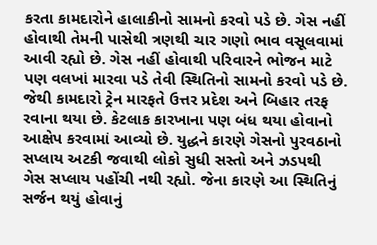કરતા કામદારોને હાલાકીનો સામનો કરવો પડે છે. ગેસ નહીં હોવાથી તેમની પાસેથી ત્રણથી ચાર ગણો ભાવ વસૂલવામાં આવી રહ્યો છે. ગેસ નહીં હોવાથી પરિવારને ભોજન માટે પણ વલખાં મારવા પડે તેવી સ્થિતિનો સામનો કરવો પડે છે.
જેથી કામદારો ટ્રેન મારફતે ઉત્તર પ્રદેશ અને બિહાર તરફ રવાના થયા છે. કેટલાક કારખાના પણ બંધ થયા હોવાનો આક્ષેપ કરવામાં આવ્યો છે. યુદ્ધને કારણે ગેસનો પુરવઠાનો સપ્લાય અટકી જવાથી લોકો સુધી સસ્તો અને ઝડપથી ગેસ સપ્લાય પહોંચી નથી રહ્યો. જેના કારણે આ સ્થિતિનું સર્જન થયું હોવાનું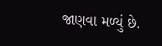જાણવા મળ્યું છે.